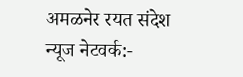अमळनेर रयत संदेश न्यूज नेटवर्क:-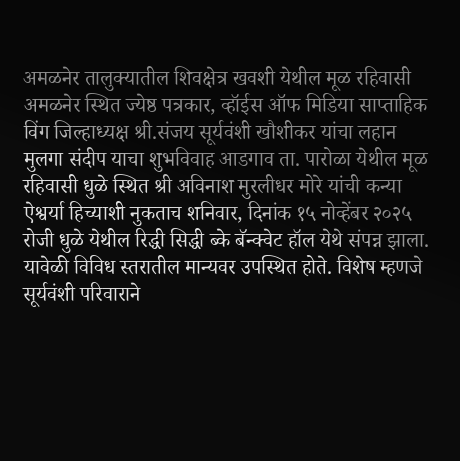अमळनेर तालुक्यातील शिवक्षेत्र खवशी येथील मूळ रहिवासी अमळनेर स्थित ज्येष्ठ पत्रकार, व्हॉईस ऑफ मिडिया साप्ताहिक विंग जिल्हाध्यक्ष श्री.संजय सूर्यवंशी खौशीकर यांचा लहान मुलगा संदीप याचा शुभविवाह आडगाव ता. पारोळा येथील मूळ रहिवासी धुळे स्थित श्री अविनाश मुरलीधर मोरे यांची कन्या ऐश्वर्या हिच्याशी नुकताच शनिवार, दिनांक १५ नोव्हेंबर २०२५ रोजी धुळे येथील रिद्धी सिद्धी ब्के बॅन्क्वेट हॉल येथे संपन्न झाला. यावेळी विविध स्तरातील मान्यवर उपस्थित होते. विशेष म्हणजे सूर्यवंशी परिवाराने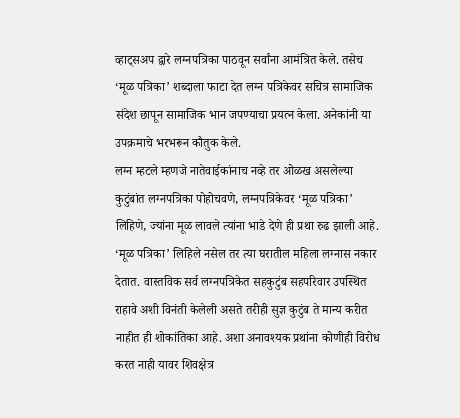व्हाट्सअप द्वारे लग्नपत्रिका पाठवून सर्वांना आमंत्रित केले. तसेच ‘मूळ पत्रिका’ शब्दाला फाटा देत लग्न पत्रिकेवर सचित्र सामाजिक संदेश छापून सामाजिक भान जपण्याचा प्रयत्न केला. अनेकांनी या उपक्रमाचे भरभरून कौतुक केले.
लग्न म्हटले म्हणजे नातेवाईकांनाच नव्हे तर ओळख असलेल्या कुटुंबांत लग्नपत्रिका पोहोचवणे, लग्नपत्रिकेवर ‘मूळ पत्रिका’ लिहिणे, ज्यांना मूळ लावले त्यांना भाडे देणे ही प्रथा रुढ झाली आहे. ‘मूळ पत्रिका’ लिहिले नसेल तर त्या घरातील महिला लग्नास नकार देतात. वास्तविक सर्व लग्नपत्रिकेत सहकुटुंब सहपरिवार उपस्थित राहावे अशी विनंती केलेली असते तरीही सुज्ञ कुटुंब ते मान्य करीत नाहीत ही शोकांतिका आहे. अशा अनावश्यक प्रथांना कोणीही विरोध करत नाही यावर शिवक्षेत्र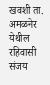खवशी ता. अमळनेर येथील रहिवासी संजय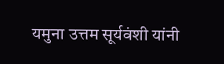यमुना उत्तम सूर्यवंशी यांनी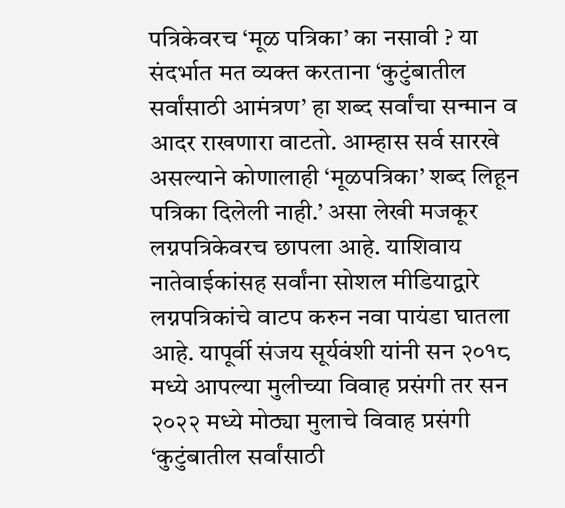पत्रिकेवरच ‘मूळ पत्रिका’ का नसावी ? या संदर्भात मत व्यक्त करताना ‘कुटुंबातील सर्वांसाठी आमंत्रण’ हा शब्द सर्वांचा सन्मान व आदर राखणारा वाटतो. आम्हास सर्व सारखे असल्याने कोणालाही ‘मूळपत्रिका’ शब्द लिहून पत्रिका दिलेली नाही.’ असा लेखी मजकूर लग्नपत्रिकेवरच छापला आहे. याशिवाय नातेवाईकांसह सर्वांना सोशल मीडियाद्वारे लग्नपत्रिकांचे वाटप करुन नवा पायंडा घातला आहे. यापूर्वी संजय सूर्यवंशी यांनी सन २०१८ मध्ये आपल्या मुलीच्या विवाह प्रसंगी तर सन २०२२ मध्ये मोठ्या मुलाचे विवाह प्रसंगी ‘कुटुंबातील सर्वांसाठी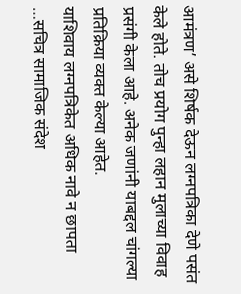आमंत्रण’ असे शिर्षक देऊन लग्नपत्रिका देणे पसंत केले होते. तोच प्रयोग पुन्हा लहान मुलाच्या विवाह प्रसंगी केला आहे. अनेक जणांनी याबद्दल चांगल्या प्रतिक्रिया व्यक्त केल्या आहेत.
याशिवाय लग्नपत्रिकेत अधिक नावे न छापता …सचित्र सामाजिक संदेश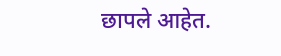छापले आहेत.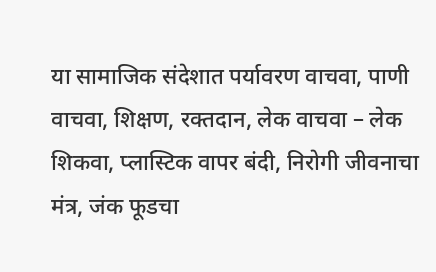या सामाजिक संदेशात पर्यावरण वाचवा, पाणी वाचवा, शिक्षण, रक्तदान, लेक वाचवा – लेक शिकवा, प्लास्टिक वापर बंदी, निरोगी जीवनाचा मंत्र, जंक फूडचा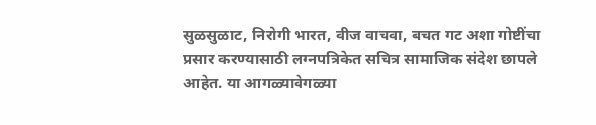सुळसुळाट, निरोगी भारत, वीज वाचवा, बचत गट अशा गोष्टींचा प्रसार करण्यासाठी लग्नपत्रिकेत सचित्र सामाजिक संदेश छापले आहेत. या आगळ्यावेगळ्या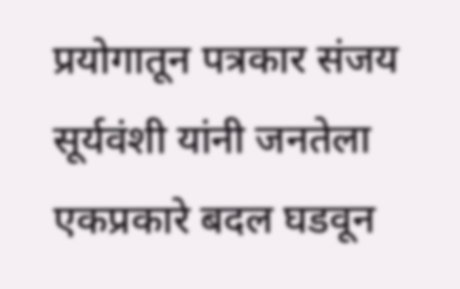प्रयोगातून पत्रकार संजय सूर्यवंशी यांनी जनतेला एकप्रकारे बदल घडवून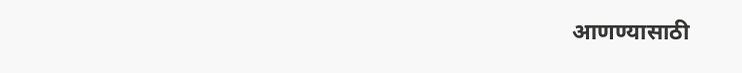आणण्यासाठी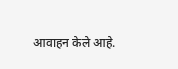आवाहन केले आहे.